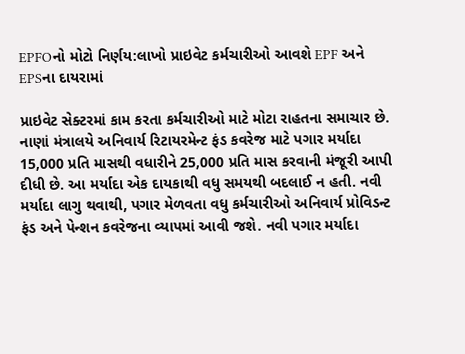EPFOનો મોટો નિર્ણય:લાખો પ્રાઇવેટ કર્મચારીઓ આવશે EPF અને EPSના દાયરામાં

પ્રાઇવેટ સેક્ટરમાં કામ કરતા કર્મચારીઓ માટે મોટા રાહતના સમાચાર છે. નાણાં મંત્રાલયે અનિવાર્ય રિટાયરમેન્ટ ફંડ કવરેજ માટે પગાર મર્યાદા 15,000 પ્રતિ માસથી વધારીને 25,000 પ્રતિ માસ કરવાની મંજૂરી આપી દીધી છે. આ મર્યાદા એક દાયકાથી વધુ સમયથી બદલાઈ ન હતી. નવી મર્યાદા લાગુ થવાથી, પગાર મેળવતા વધુ કર્મચારીઓ અનિવાર્ય પ્રોવિડન્ટ ફંડ અને પેન્શન કવરેજના વ્યાપમાં આવી જશે. નવી પગાર મર્યાદા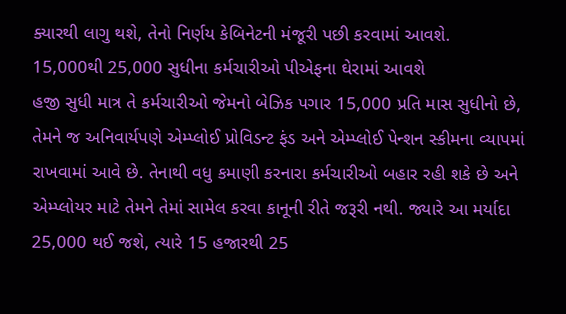ક્યારથી લાગુ થશે, તેનો નિર્ણય કેબિનેટની મંજૂરી પછી કરવામાં આવશે.
15,000થી 25,000 સુધીના કર્મચારીઓ પીએફના ઘેરામાં આવશે
હજી સુધી માત્ર તે કર્મચારીઓ જેમનો બેઝિક પગાર 15,000 પ્રતિ માસ સુધીનો છે, તેમને જ અનિવાર્યપણે એમ્પ્લોઈ પ્રોવિડન્ટ ફંડ અને એમ્પ્લોઈ પેન્શન સ્કીમના વ્યાપમાં રાખવામાં આવે છે. તેનાથી વધુ કમાણી કરનારા કર્મચારીઓ બહાર રહી શકે છે અને એમ્પ્લોયર માટે તેમને તેમાં સામેલ કરવા કાનૂની રીતે જરૂરી નથી. જ્યારે આ મર્યાદા 25,000 થઈ જશે, ત્યારે 15 હજારથી 25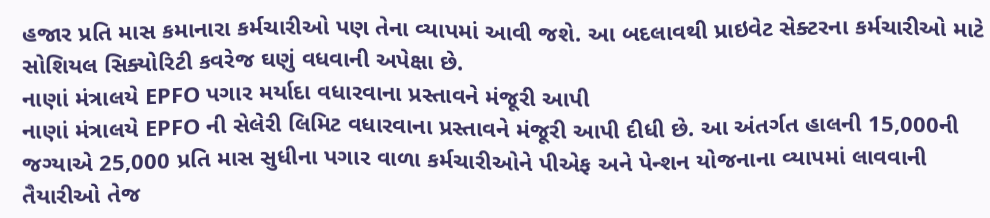હજાર પ્રતિ માસ કમાનારા કર્મચારીઓ પણ તેના વ્યાપમાં આવી જશે. આ બદલાવથી પ્રાઇવેટ સેક્ટરના કર્મચારીઓ માટે સોશિયલ સિક્યોરિટી કવરેજ ઘણું વધવાની અપેક્ષા છે.
નાણાં મંત્રાલયે EPFO પગાર મર્યાદા વધારવાના પ્રસ્તાવને મંજૂરી આપી
નાણાં મંત્રાલયે EPFO ની સેલેરી લિમિટ વધારવાના પ્રસ્તાવને મંજૂરી આપી દીધી છે. આ અંતર્ગત હાલની 15,000ની જગ્યાએ 25,000 પ્રતિ માસ સુધીના પગાર વાળા કર્મચારીઓને પીએફ અને પેન્શન યોજનાના વ્યાપમાં લાવવાની તૈયારીઓ તેજ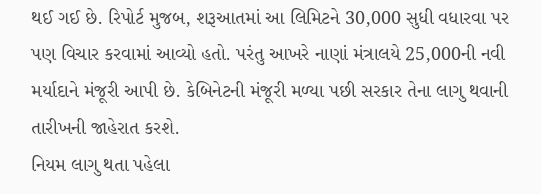થઈ ગઈ છે. રિપોર્ટ મુજબ, શરૂઆતમાં આ લિમિટને 30,000 સુધી વધારવા પર પણ વિચાર કરવામાં આવ્યો હતો. પરંતુ આખરે નાણાં મંત્રાલયે 25,000ની નવી મર્યાદાને મંજૂરી આપી છે. કેબિનેટની મંજૂરી મળ્યા પછી સરકાર તેના લાગુ થવાની તારીખની જાહેરાત કરશે.
નિયમ લાગુ થતા પહેલા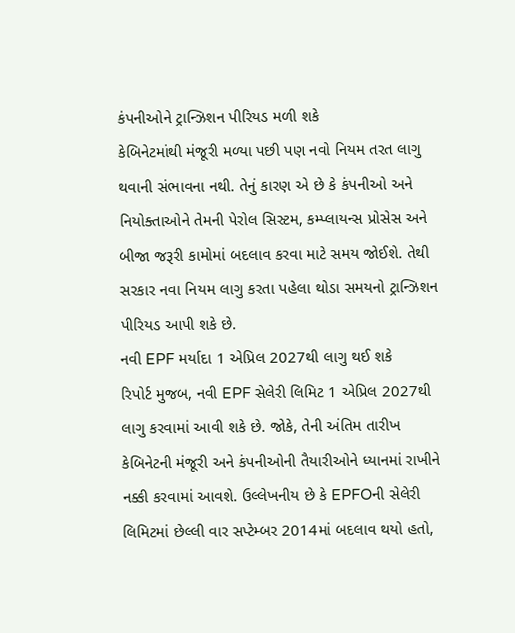કંપનીઓને ટ્રાન્ઝિશન પીરિયડ મળી શકે
કેબિનેટમાંથી મંજૂરી મળ્યા પછી પણ નવો નિયમ તરત લાગુ થવાની સંભાવના નથી. તેનું કારણ એ છે કે કંપનીઓ અને નિયોક્તાઓને તેમની પેરોલ સિસ્ટમ, કમ્પ્લાયન્સ પ્રોસેસ અને બીજા જરૂરી કામોમાં બદલાવ કરવા માટે સમય જોઈશે. તેથી સરકાર નવા નિયમ લાગુ કરતા પહેલા થોડા સમયનો ટ્રાન્ઝિશન પીરિયડ આપી શકે છે.
નવી EPF મર્યાદા 1 એપ્રિલ 2027થી લાગુ થઈ શકે
રિપોર્ટ મુજબ, નવી EPF સેલેરી લિમિટ 1 એપ્રિલ 2027થી લાગુ કરવામાં આવી શકે છે. જોકે, તેની અંતિમ તારીખ કેબિનેટની મંજૂરી અને કંપનીઓની તૈયારીઓને ધ્યાનમાં રાખીને નક્કી કરવામાં આવશે. ઉલ્લેખનીય છે કે EPFOની સેલેરી લિમિટમાં છેલ્લી વાર સપ્ટેમ્બર 2014માં બદલાવ થયો હતો,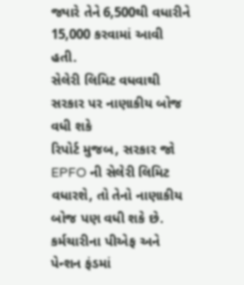જ્યારે તેને 6,500થી વધારીને 15,000 કરવામાં આવી હતી.
સેલેરી લિમિટ વધવાથી સરકાર પર નાણાકીય બોજ વધી શકે
રિપોર્ટ મુજબ, સરકાર જો EPFO ની સેલેરી લિમિટ વધારશે, તો તેનો નાણાકીય બોજ પણ વધી શકે છે. કર્મચારીના પીએફ અને પેન્શન ફંડમાં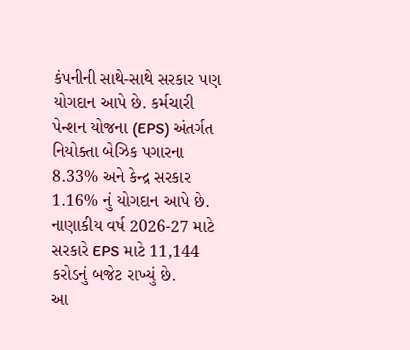કંપનીની સાથે-સાથે સરકાર પણ યોગદાન આપે છે. કર્મચારી પેન્શન યોજના (EPS) અંતર્ગત નિયોક્તા બેઝિક પગારના 8.33% અને કેન્દ્ર સરકાર 1.16% નું યોગદાન આપે છે. નાણાકીય વર્ષ 2026-27 માટે સરકારે EPS માટે 11,144 કરોડનું બજેટ રાખ્યું છે.
આ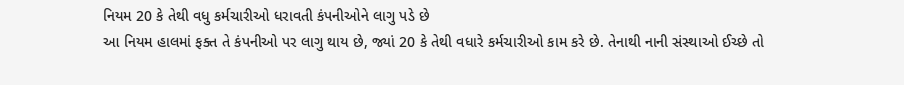નિયમ 20 કે તેથી વધુ કર્મચારીઓ ધરાવતી કંપનીઓને લાગુ પડે છે
આ નિયમ હાલમાં ફક્ત તે કંપનીઓ પર લાગુ થાય છે, જ્યાં 20 કે તેથી વધારે કર્મચારીઓ કામ કરે છે. તેનાથી નાની સંસ્થાઓ ઈચ્છે તો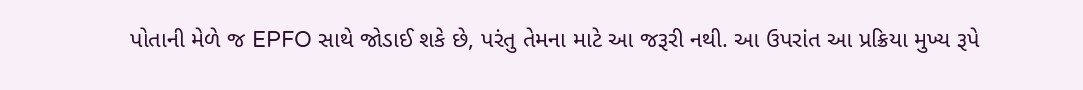પોતાની મેળે જ EPFO સાથે જોડાઈ શકે છે, પરંતુ તેમના માટે આ જરૂરી નથી. આ ઉપરાંત આ પ્રક્રિયા મુખ્ય રૂપે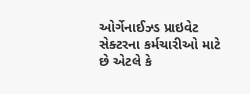ઓર્ગેનાઈઝ્ડ પ્રાઇવેટ સેક્ટરના કર્મચારીઓ માટે છે એટલે કે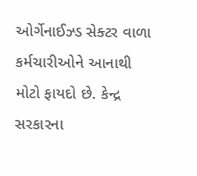ઓર્ગેનાઈઝ્ડ સેક્ટર વાળા કર્મચારીઓને આનાથી મોટો ફાયદો છે. કેન્દ્ર સરકારના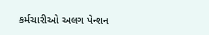કર્મચારીઓ અલગ પેન્શન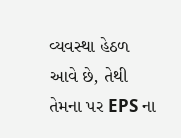વ્યવસ્થા હેઠળ આવે છે, તેથી તેમના પર EPS ના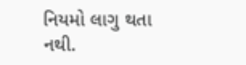નિયમો લાગુ થતા નથી.